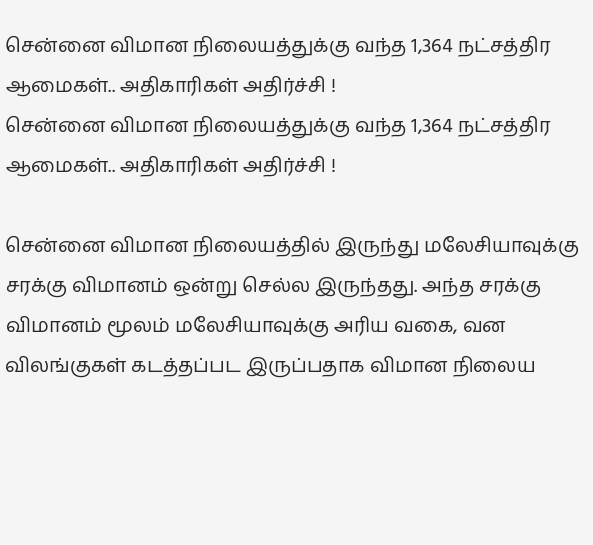சென்னை விமான நிலையத்துக்கு வந்த 1,364 நட்சத்திர ஆமைகள்.. அதிகாரிகள் அதிர்ச்சி !
சென்னை விமான நிலையத்துக்கு வந்த 1,364 நட்சத்திர ஆமைகள்.. அதிகாரிகள் அதிர்ச்சி !

சென்னை விமான நிலையத்தில் இருந்து மலேசியாவுக்கு சரக்கு விமானம் ஒன்று செல்ல இருந்தது. அந்த சரக்கு விமானம் மூலம் மலேசியாவுக்கு அரிய வகை, வன விலங்குகள் கடத்தப்பட இருப்பதாக விமான நிலைய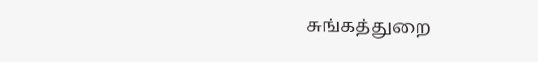சுங்கத்துறை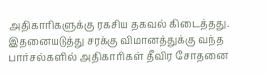அதிகாரிகளுக்கு ரகசிய தகவல் கிடைத்தது. இதனையடுத்து சரக்கு விமானத்துக்கு வந்த பார்சல்களில் அதிகாரிகள் தீவிர சோதனை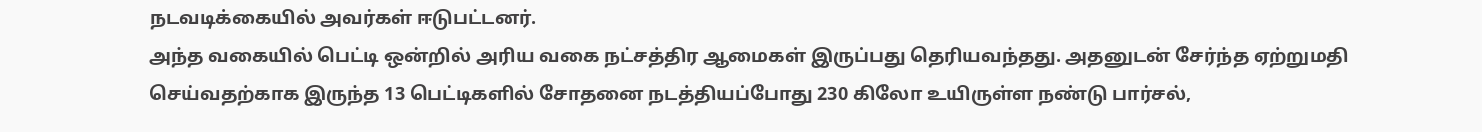நடவடிக்கையில் அவர்கள் ஈடுபட்டனர்.
அந்த வகையில் பெட்டி ஒன்றில் அரிய வகை நட்சத்திர ஆமைகள் இருப்பது தெரியவந்தது. அதனுடன் சேர்ந்த ஏற்றுமதி செய்வதற்காக இருந்த 13 பெட்டிகளில் சோதனை நடத்தியப்போது 230 கிலோ உயிருள்ள நண்டு பார்சல்,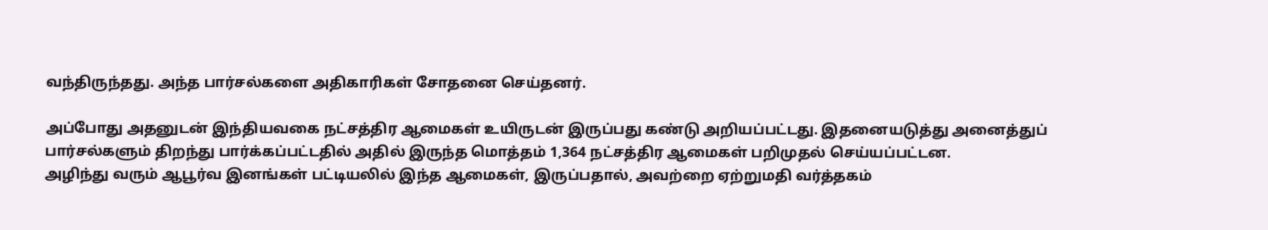வந்திருந்தது. அந்த பார்சல்களை அதிகாரிகள் சோதனை செய்தனர்.

அப்போது அதனுடன் இந்தியவகை நட்சத்திர ஆமைகள் உயிருடன் இருப்பது கண்டு அறியப்பட்டது. இதனையடுத்து அனைத்துப் பார்சல்களும் திறந்து பார்க்கப்பட்டதில் அதில் இருந்த மொத்தம் 1,364 நட்சத்திர ஆமைகள் பறிமுதல் செய்யப்பட்டன.
அழிந்து வரும் ஆபூர்வ இனங்கள் பட்டியலில் இந்த ஆமைகள், இருப்பதால், அவற்றை ஏற்றுமதி வர்த்தகம்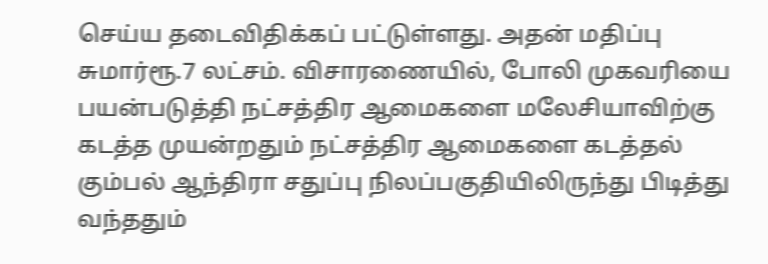செய்ய தடைவிதிக்கப் பட்டுள்ளது. அதன் மதிப்பு சுமார்ரூ.7 லட்சம். விசாரணையில், போலி முகவரியை பயன்படுத்தி நட்சத்திர ஆமைகளை மலேசியாவிற்கு கடத்த முயன்றதும் நட்சத்திர ஆமைகளை கடத்தல் கும்பல் ஆந்திரா சதுப்பு நிலப்பகுதியிலிருந்து பிடித்து வந்ததும்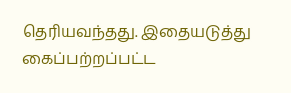தெரியவந்தது. இதையடுத்து கைப்பற்றப்பட்ட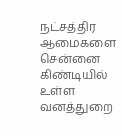நட்சத்திர ஆமைகளை சென்னை கிண்டியில் உள்ள வனத்துறை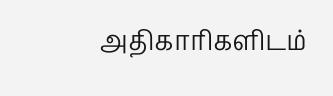அதிகாரிகளிடம்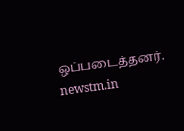ஒப்படைத்தனர்.
newstm.in